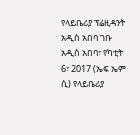የላይቤሪያ ፕሬዚዳንት አዲስ አበባ ገቡ
አዲስ አበባ፣ የካቲት 6፣ 2017 (ኤፍ ኤም ሲ) የላይቤሪያ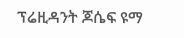ፕሬዚዳንት ጆሴፍ ዩማ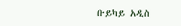ቡይካይ አዲስ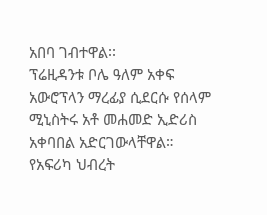አበባ ገብተዋል፡፡
ፕሬዚዳንቱ ቦሌ ዓለም አቀፍ አውሮፕላን ማረፊያ ሲደርሱ የሰላም ሚኒስትሩ አቶ መሐመድ ኢድሪስ አቀባበል አድርገውላቸዋል።
የአፍሪካ ህብረት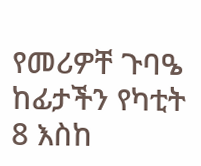የመሪዎቸ ጉባዔ ከፊታችን የካቲት 8 እስከ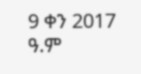9 ቀን 2017 ዓ.ም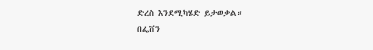ድረስ እንደሚካሄድ ይታወቃል።
በፌቨን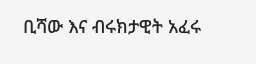ቢሻው እና ብሩክታዊት አፈሩ